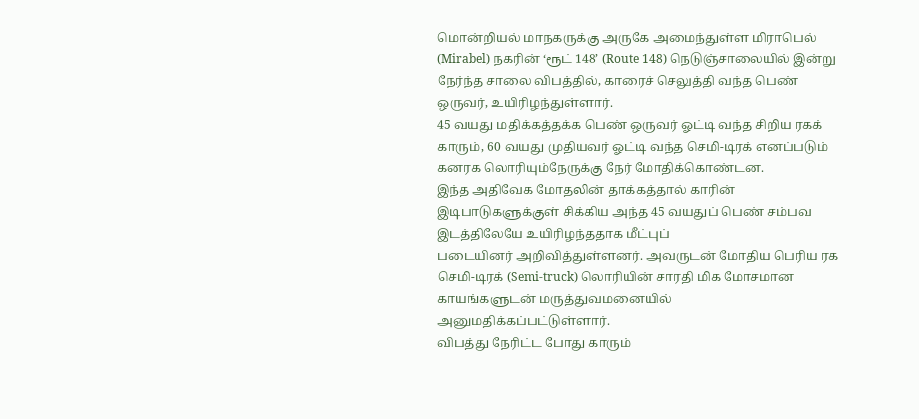மொன்றியல் மாநகருக்கு அருகே அமைந்துள்ள மிராபெல் (Mirabel) நகரின் ‘ரூட் 148’ (Route 148) நெடுஞ்சாலையில் இன்று நேர்ந்த சாலை விபத்தில், காரைச் செலுத்தி வந்த பெண் ஒருவர், உயிரிழந்துள்ளார்.
45 வயது மதிக்கத்தக்க பெண் ஒருவர் ஓட்டி வந்த சிறிய ரகக் காரும், 60 வயது முதியவர் ஓட்டி வந்த செமி-டிரக் எனப்படும் கனரக லொரியும்நேருக்கு நேர் மோதிக்கொண்டன.
இந்த அதிவேக மோதலின் தாக்கத்தால் காரின் இடிபாடுகளுக்குள் சிக்கிய அந்த 45 வயதுப் பெண் சம்பவ இடத்திலேயே உயிரிழந்ததாக மீட்புப்
படையினர் அறிவித்துள்ளனர். அவருடன் மோதிய பெரிய ரக செமி-டிரக் (Semi-truck) லொரியின் சாரதி மிக மோசமான காயங்களுடன் மருத்துவமனையில் அனுமதிக்கப்பட்டுள்ளார்.
விபத்து நேரிட்ட போது காரும்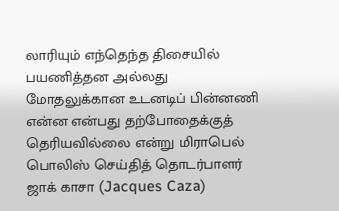லாரியும் எந்தெந்த திசையில் பயணித்தன அல்லது மோதலுக்கான உடனடிப் பின்னணி என்ன என்பது தற்போதைக்குத் தெரியவில்லை என்று மிராபெல் பொலிஸ் செய்தித் தொடர்பாளர் ஜாக் காசா (Jacques Caza)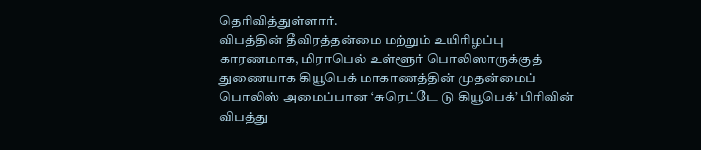தெரிவித்துள்ளார்.
விபத்தின் தீவிரத்தன்மை மற்றும் உயிரிழப்பு காரணமாக, மிராபெல் உள்ளூர் பொலிஸாருக்குத் துணையாக கியூபெக் மாகாணத்தின் முதன்மைப் பொலிஸ் அமைப்பான ‘சுரெட்டே டு கியூபெக்’ பிரிவின் விபத்து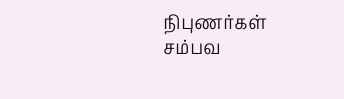நிபுணர்கள் சம்பவ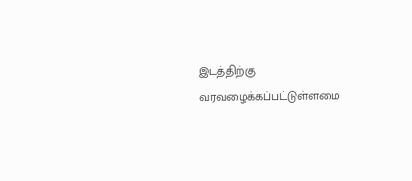இடத்திற்கு வரவழைக்கப்பட்டுள்ளமை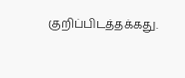குறிப்பிடத்தக்கது.